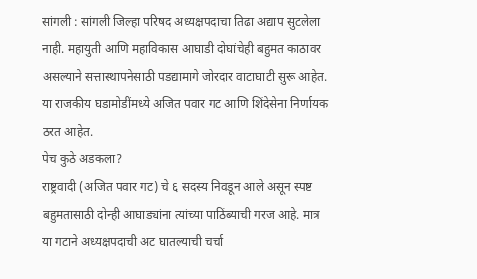सांगली : सांगली जिल्हा परिषद अध्यक्षपदाचा तिढा अद्याप सुटलेला नाही. महायुती आणि महाविकास आघाडी दोघांचेही बहुमत काठावर असल्याने सत्तास्थापनेसाठी पडद्यामागे जोरदार वाटाघाटी सुरू आहेत. या राजकीय घडामोडींमध्ये अजित पवार गट आणि शिंदेसेना निर्णायक ठरत आहेत.
पेच कुठे अडकला?
राष्ट्रवादी (अजित पवार गट) चे ६ सदस्य निवडून आले असून स्पष्ट बहुमतासाठी दोन्ही आघाड्यांना त्यांच्या पाठिंब्याची गरज आहे. मात्र या गटाने अध्यक्षपदाची अट घातल्याची चर्चा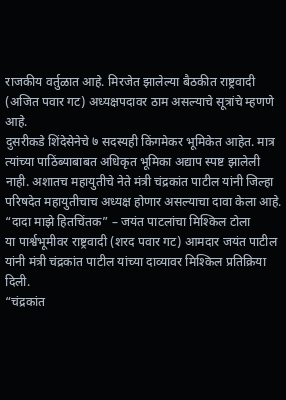राजकीय वर्तुळात आहे. मिरजेत झालेल्या बैठकीत राष्ट्रवादी (अजित पवार गट) अध्यक्षपदावर ठाम असल्याचे सूत्रांचे म्हणणे आहे.
दुसरीकडे शिंदेसेनेचे ७ सदस्यही किंगमेकर भूमिकेत आहेत. मात्र त्यांच्या पाठिंब्याबाबत अधिकृत भूमिका अद्याप स्पष्ट झालेली नाही. अशातच महायुतीचे नेते मंत्री चंद्रकांत पाटील यांनी जिल्हा परिषदेत महायुतीचाच अध्यक्ष होणार असल्याचा दावा केला आहे.
“दादा माझे हितचिंतक” – जयंत पाटलांचा मिश्किल टोला
या पार्श्वभूमीवर राष्ट्रवादी (शरद पवार गट) आमदार जयंत पाटील यांनी मंत्री चंद्रकांत पाटील यांच्या दाव्यावर मिश्किल प्रतिक्रिया दिली.
“चंद्रकांत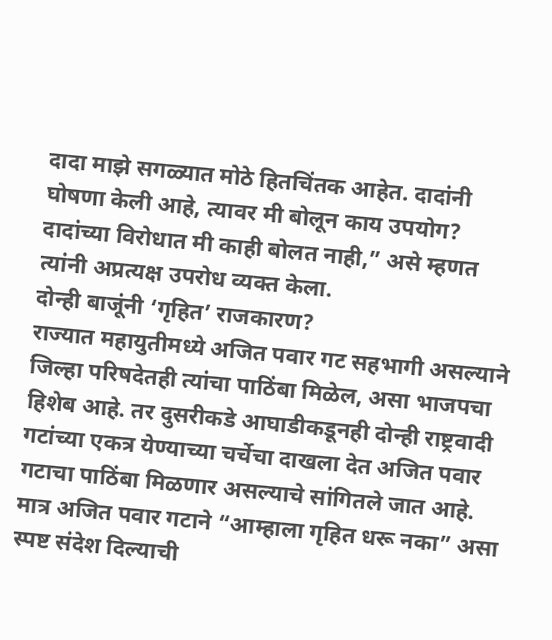दादा माझे सगळ्यात मोठे हितचिंतक आहेत. दादांनी घोषणा केली आहे, त्यावर मी बोलून काय उपयोग? दादांच्या विरोधात मी काही बोलत नाही,” असे म्हणत त्यांनी अप्रत्यक्ष उपरोध व्यक्त केला.
दोन्ही बाजूंनी ‘गृहित’ राजकारण?
राज्यात महायुतीमध्ये अजित पवार गट सहभागी असल्याने जिल्हा परिषदेतही त्यांचा पाठिंबा मिळेल, असा भाजपचा हिशेब आहे. तर दुसरीकडे आघाडीकडूनही दोन्ही राष्ट्रवादी गटांच्या एकत्र येण्याच्या चर्चेचा दाखला देत अजित पवार गटाचा पाठिंबा मिळणार असल्याचे सांगितले जात आहे.
मात्र अजित पवार गटाने “आम्हाला गृहित धरू नका” असा स्पष्ट संदेश दिल्याची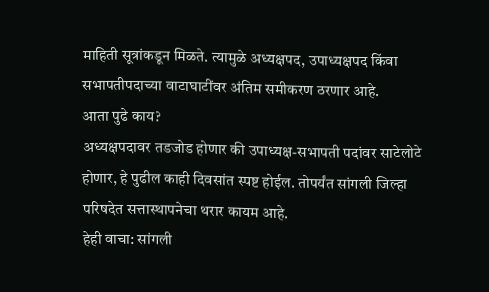माहिती सूत्रांकडून मिळते. त्यामुळे अध्यक्षपद, उपाध्यक्षपद किंवा सभापतीपदाच्या वाटाघाटींवर अंतिम समीकरण ठरणार आहे.
आता पुढे काय?
अध्यक्षपदावर तडजोड होणार की उपाध्यक्ष-सभापती पदांवर साटेलोटे होणार, हे पुढील काही दिवसांत स्पष्ट होईल. तोपर्यंत सांगली जिल्हा परिषदेत सत्तास्थापनेचा थरार कायम आहे.
हेही वाचा: सांगली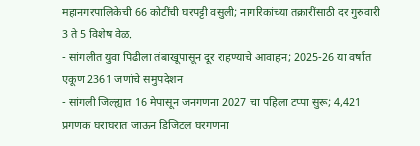महानगरपालिकेची 66 कोटींची घरपट्टी वसुली; नागरिकांच्या तक्रारींसाठी दर गुरुवारी 3 ते 5 विशेष वेळ.
- सांगलीत युवा पिढीला तंबाखूपासून दूर राहण्याचे आवाहन; 2025-26 या वर्षात एकूण 2361 जणांचे समुपदेशन
- सांगली जिल्ह्यात 16 मेपासून जनगणना 2027 चा पहिला टप्पा सुरू; 4,421 प्रगणक घराघरात जाऊन डिजिटल घरगणना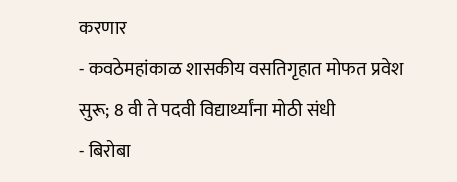करणार
- कवठेमहांकाळ शासकीय वसतिगृहात मोफत प्रवेश सुरू; 8 वी ते पदवी विद्यार्थ्यांना मोठी संधी
- बिरोबा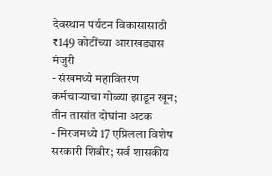देवस्थान पर्यटन विकासासाठी ₹149 कोटींच्या आराखड्यास मंजुरी
- संखमध्ये महावितरण कर्मचाऱ्याचा गोळ्या झाडून खून; तीन तासांत दोघांना अटक
- मिरजमध्ये 17 एप्रिलला विशेष सरकारी शिबीर; सर्व शासकीय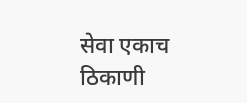सेवा एकाच ठिकाणी